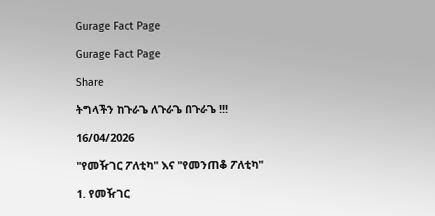Gurage Fact Page

Gurage Fact Page

Share

ትግላችን ከጉራጌ ለጉራጌ በጉራጌ !!!

16/04/2026

"የመዥገር ፖለቲካ" እና "የመንጠቆ ፖለቲካ"

1. የመዥገር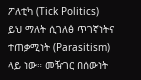ፖለቲካ (Tick Politics)
ይህ ማለት ሲገለፅ ጥገኛነትና ተጠቃሚነት (Parasitism) ላይ ነው። መዥገር በሰውነት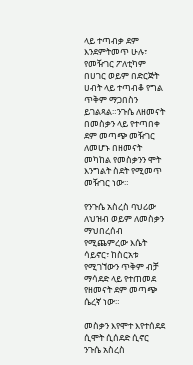ላይ ተጣብቃ ደም እንደምትመጥ ሁሉ፣ የመዥገር ፖለቲካም በሀገር ወይም በድርጅት ሀብት ላይ ተጣብቆ የግል ጥቅም ማጋበስን ይገልጻል።ንጉሴ ለዘመናት በመስቃን ላይ የተጣበቀ ደም መጣጭ መዥገር ለመሆኑ በዘመናት መካከል የመስቃንን ሞት እንግልት ስደት የሚመጥ መዥገር ነው።

የንጉሴ አስረስ ባህሪው ለህዝብ ወይም ለመስቃን ማህበረሰብ የሚጨምረው እሴት ሳይኖር፣ ከስርአቱ የሚገኘውን ጥቅም ብቻ ማሳደድ ላይ የተጠመደ የዘመናት ደም መጣጭ ሴረኛ ነው።

መስቃን እየሞተ እየተሰደደ ሲሞት ሲሰደድ ሲኖር ንጉሴ አስረስ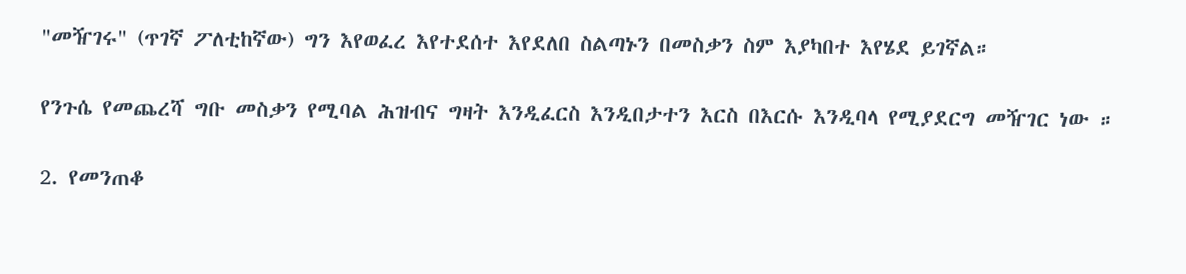"መዥገሩ" (ጥገኛ ፖለቲከኛው) ግን እየወፈረ እየተደሰተ እየደለበ ስልጣኑን በመስቃን ስም እያካበተ እየሄደ ይገኛል።

የንጉሴ የመጨረሻ ግቡ መስቃን የሚባል ሕዝብና ግዛት እንዲፈርስ እንዲበታተን እርስ በእርሱ እንዲባላ የሚያደርግ መዥገር ነው ።

2. የመንጠቆ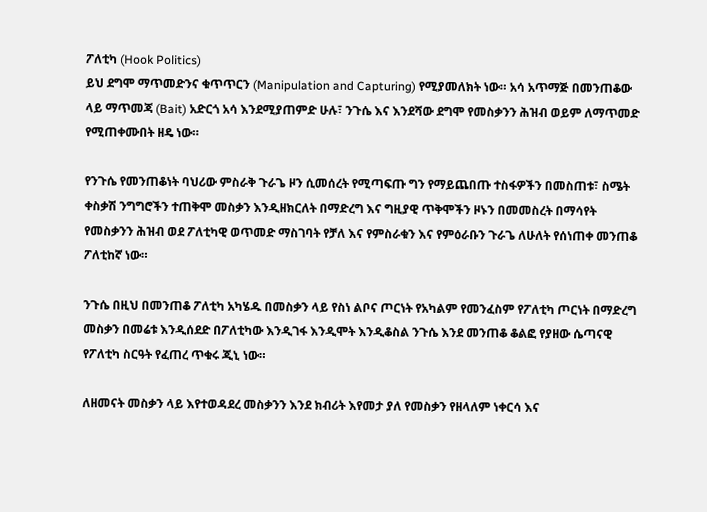ፖለቲካ (Hook Politics)
ይህ ደግሞ ማጥመድንና ቁጥጥርን (Manipulation and Capturing) የሚያመለክት ነው። አሳ አጥማጅ በመንጠቆው ላይ ማጥመጃ (Bait) አድርጎ አሳ እንደሚያጠምድ ሁሉ፣ ንጉሴ እና እንደሻው ደግሞ የመስቃንን ሕዝብ ወይም ለማጥመድ የሚጠቀሙበት ዘዴ ነው።

የንጉሴ የመንጠቆነት ባህሪው ምስራቅ ጉራጌ ዞን ሲመሰረት የሚጣፍጡ ግን የማይጨበጡ ተስፋዎችን በመስጠቱ፣ ስሜት ቀስቃሽ ንግግሮችን ተጠቅሞ መስቃን እንዲዘክርለት በማድረግ እና ግዚያዊ ጥቅሞችን ዞኑን በመመስረት በማሳየት የመስቃንን ሕዝብ ወደ ፖለቲካዊ ወጥመድ ማስገባት የቻለ እና የምስራቁን እና የምዕራቡን ጉራጌ ለሁለት የሰነጠቀ መንጠቆ ፖለቲከኛ ነው።

ንጉሴ በዚህ በመንጠቆ ፖለቲካ አካሄዱ በመስቃን ላይ የስነ ልቦና ጦርነት የአካልም የመንፈስም የፖለቲካ ጦርነት በማድረግ መስቃን በመሬቱ እንዲሰደድ በፖለቲካው እንዲገፋ እንዲሞት እንዲቆስል ንጉሴ እንደ መንጠቆ ቆልፎ የያዘው ሴጣናዊ የፖለቲካ ስርዓት የፈጠረ ጥቁሩ ጂኒ ነው።

ለዘመናት መስቃን ላይ እየተወዳደረ መስቃንን እንደ ክብሪት እየመታ ያለ የመስቃን የዘላለም ነቀርሳ እና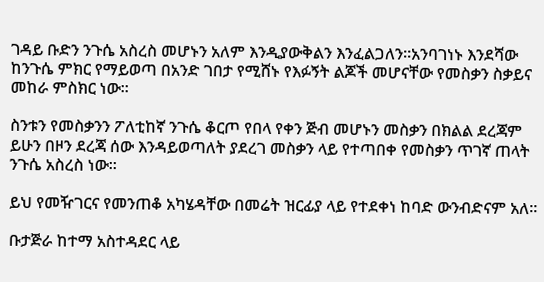ገዳይ ቡድን ንጉሴ አስረስ መሆኑን አለም እንዲያውቅልን እንፈልጋለን።አንባገነኑ እንደሻው ከንጉሴ ምክር የማይወጣ በአንድ ገበታ የሚሸኑ የእፉኝት ልጆች መሆናቸው የመስቃን ስቃይና መከራ ምስክር ነው።

ስንቱን የመስቃንን ፖለቲከኛ ንጉሴ ቆርጦ የበላ የቀን ጅብ መሆኑን መስቃን በክልል ደረጃም ይሁን በዞን ደረጃ ሰው እንዳይወጣለት ያደረገ መስቃን ላይ የተጣበቀ የመስቃን ጥገኛ ጠላት ንጉሴ አስረስ ነው።

ይህ የመዥገርና የመንጠቆ አካሄዳቸው በመሬት ዝርፊያ ላይ የተደቀነ ከባድ ውንብድናም አለ።

ቡታጅራ ከተማ አስተዳደር ላይ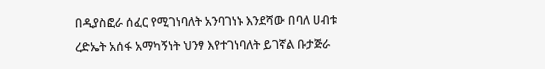በዲያስፎራ ሰፈር የሚገነባለት አንባገነኑ እንደሻው በባለ ሀብቱ ረድኤት አሰፋ አማካኝነት ህንፃ እየተገነባለት ይገኛል ቡታጅራ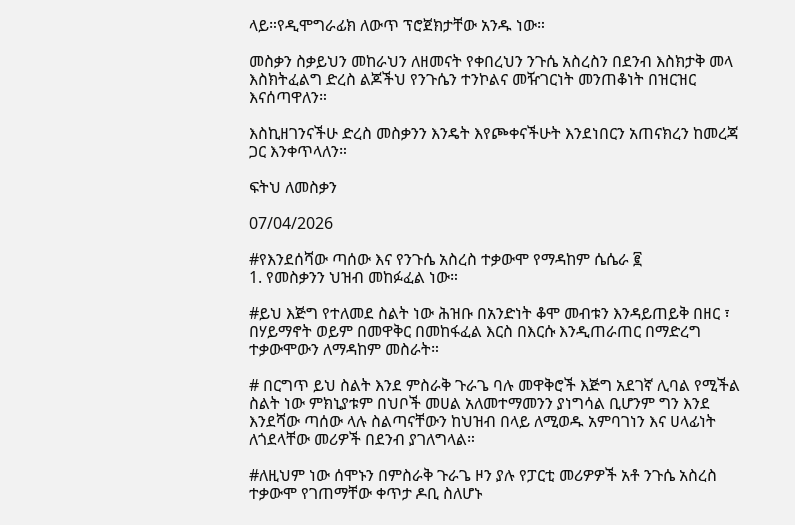ላይ።የዲሞግራፊክ ለውጥ ፕሮጀክታቸው አንዱ ነው።

መስቃን ስቃይህን መከራህን ለዘመናት የቀበረህን ንጉሴ አስረስን በደንብ እስክታቅ መላ እስክትፈልግ ድረስ ልጆችህ የንጉሴን ተንኮልና መዥገርነት መንጠቆነት በዝርዝር እናሰጣዋለን።

እስኪዘገንናችሁ ድረስ መስቃንን እንዴት እየጮቀናችሁት እንደነበርን አጠናክረን ከመረጃ ጋር እንቀጥላለን።

ፍትህ ለመስቃን

07/04/2026

#የእንደሰሻው ጣሰው እና የንጉሴ አስረስ ተቃውሞ የማዳከም ሴሴራ ፪
1. የመስቃንን ህዝብ መከፉፈል ነው።

#ይህ እጅግ የተለመደ ስልት ነው ሕዝቡ በአንድነት ቆሞ መብቱን እንዳይጠይቅ በዘር ፣ በሃይማኖት ወይም በመዋቅር በመከፋፈል እርስ በእርሱ እንዲጠራጠር በማድረግ ተቃውሞውን ለማዳከም መስራት።

# በርግጥ ይህ ስልት እንደ ምስራቅ ጉራጌ ባሉ መዋቅሮች እጅግ አደገኛ ሊባል የሚችል ስልት ነው ምክኒያቱም በህቦች መሀል አለመተማመንን ያነግሳል ቢሆንም ግን እንደ እንደሻው ጣሰው ላሉ ስልጣናቸውን ከህዝብ በላይ ለሚወዱ አምባገነን እና ሀላፊነት ለጎደላቸው መሪዎች በደንብ ያገለግላል።

#ለዚህም ነው ሰሞኑን በምስራቅ ጉራጌ ዞን ያሉ የፓርቲ መሪዎዎች አቶ ንጉሴ አስረስ ተቃውሞ የገጠማቸው ቀጥታ ዶቢ ስለሆኑ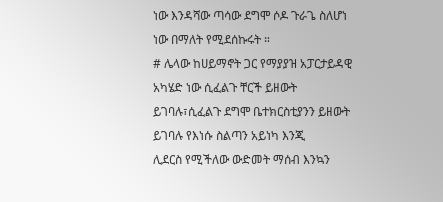ነው እንዳሻው ጣሳው ደግሞ ሶዶ ጉራጌ ስለሆነ ነው በማለት የሚደሰኩሩት ።
# ሌላው ከሀይማኖት ጋር የማያያዝ አፓርታይዳዊ አካሄድ ነው ሲፈልጉ ቸርች ይዘውት ይገባሉ፣ሲፈልጉ ደግሞ ቤተክርስቲያንን ይዘውት ይገባሉ የእነሱ ስልጣን አይነካ እንጂ
ሊደርስ የሚችለው ውድመት ማሰብ እንኳን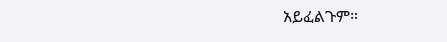አይፈልጉም።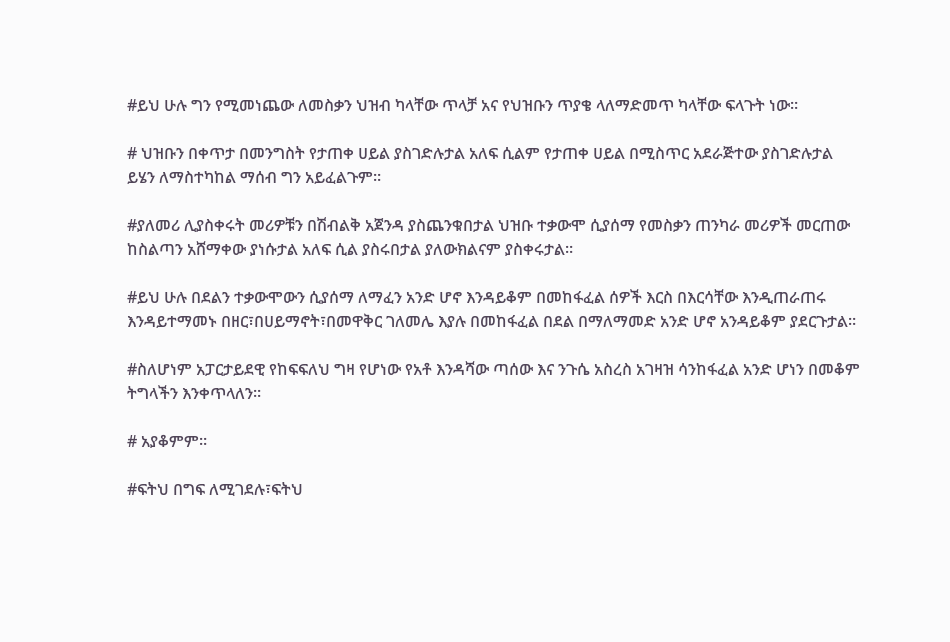#ይህ ሁሉ ግን የሚመነጨው ለመስቃን ህዝብ ካላቸው ጥላቻ አና የህዝቡን ጥያቄ ላለማድመጥ ካላቸው ፍላጉት ነው።

# ህዝቡን በቀጥታ በመንግስት የታጠቀ ሀይል ያስገድሉታል አለፍ ሲልም የታጠቀ ሀይል በሚስጥር አደራጅተው ያስገድሉታል ይሄን ለማስተካከል ማሰብ ግን አይፈልጉም።

#ያለመሪ ሊያስቀሩት መሪዎቹን በሽብልቅ አጀንዳ ያስጨንቁበታል ህዝቡ ተቃውሞ ሲያሰማ የመስቃን ጠንካራ መሪዎች መርጠው ከስልጣን አሸማቀው ያነሱታል አለፍ ሲል ያስሩበታል ያለውክልናም ያስቀሩታል።

#ይህ ሁሉ በደልን ተቃውሞውን ሲያሰማ ለማፈን አንድ ሆኖ እንዳይቆም በመከፋፈል ሰዎች እርስ በእርሳቸው እንዲጠራጠሩ እንዳይተማመኑ በዘር፣በሀይማኖት፣በመዋቅር ገለመሌ እያሉ በመከፋፈል በደል በማለማመድ አንድ ሆኖ አንዳይቆም ያደርጉታል።

#ስለሆነም አፓርታይደዊ የከፍፍለህ ግዛ የሆነው የአቶ እንዳሻው ጣሰው እና ንጉሴ አስረስ አገዛዝ ሳንከፋፈል አንድ ሆነን በመቆም ትግላችን እንቀጥላለን።

# አያቆምም።

#ፍትህ በግፍ ለሚገደሉ፣ፍትህ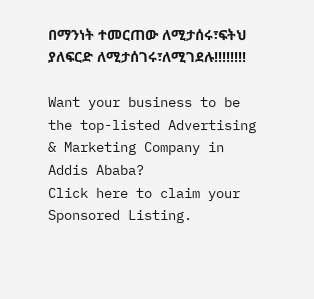በማንነት ተመርጠው ለሚታሰሩ፣ፍትህ ያለፍርድ ለሚታሰገሩ፣ለሚገደሉ!!!!!!!!

Want your business to be the top-listed Advertising & Marketing Company in Addis Ababa?
Click here to claim your Sponsored Listing.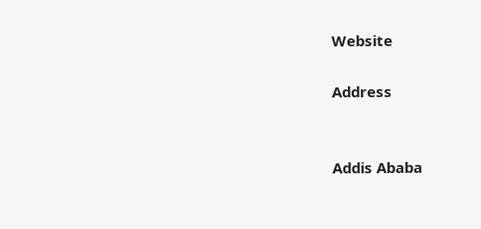Website

Address


Addis Ababa